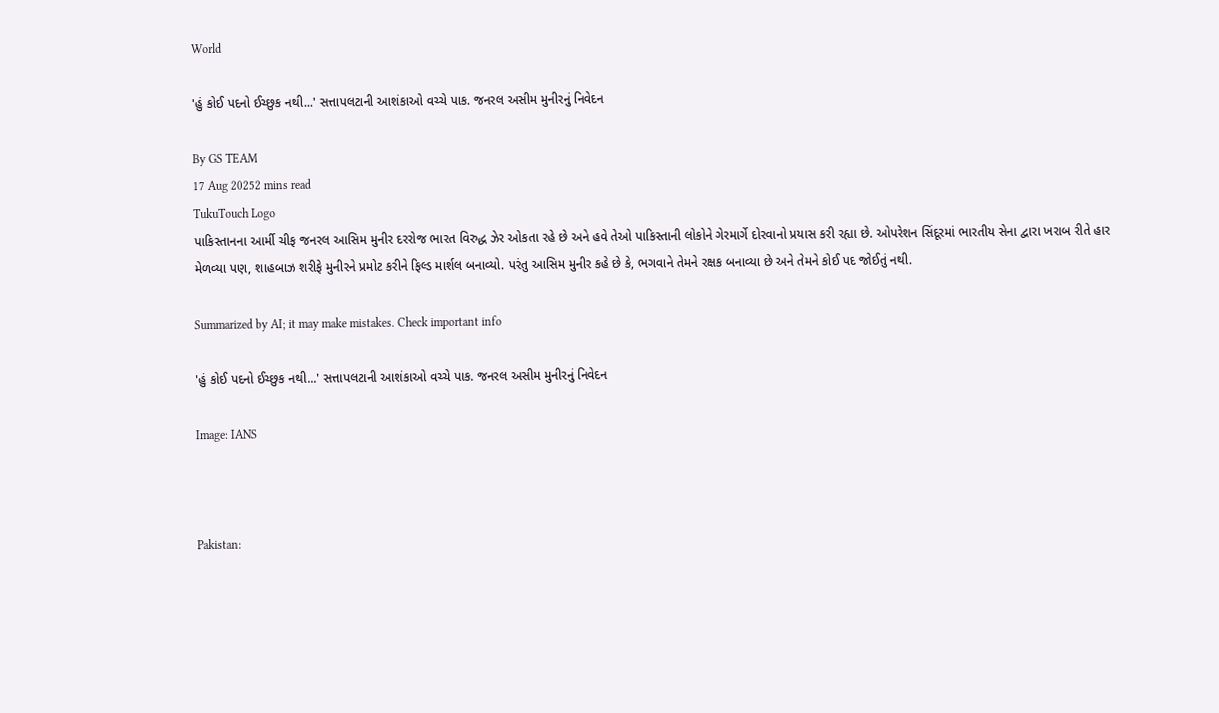World

'હું કોઈ પદનો ઈચ્છુક નથી...' સત્તાપલટાની આશંકાઓ વચ્ચે પાક. જનરલ અસીમ મુનીરનું નિવેદન

By GS TEAM
17 Aug 20252 mins read
TukuTouch Logo
પાકિસ્તાનના આર્મી ચીફ જનરલ આસિમ મુનીર દરરોજ ભારત વિરુદ્ધ ઝેર ઓકતા રહે છે અને હવે તેઓ પાકિસ્તાની લોકોને ગેરમાર્ગે દોરવાનો પ્રયાસ કરી રહ્યા છે. ઓપરેશન સિંદૂરમાં ભારતીય સેના દ્વારા ખરાબ રીતે હાર મેળવ્યા પણ, શાહબાઝ શરીફે મુનીરને પ્રમોટ કરીને ફિલ્ડ માર્શલ બનાવ્યો. પરંતુ આસિમ મુનીર કહે છે કે, ભગવાને તેમને રક્ષક બનાવ્યા છે અને તેમને કોઈ પદ જોઈતું નથી.

Summarized by AI; it may make mistakes. Check important info

'હું કોઈ પદનો ઈચ્છુક નથી...' સત્તાપલટાની આશંકાઓ વચ્ચે પાક. જનરલ અસીમ મુનીરનું નિવેદન

Image: IANS



Pakistan: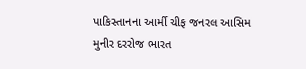પાકિસ્તાનના આર્મી ચીફ જનરલ આસિમ મુનીર દરરોજ ભારત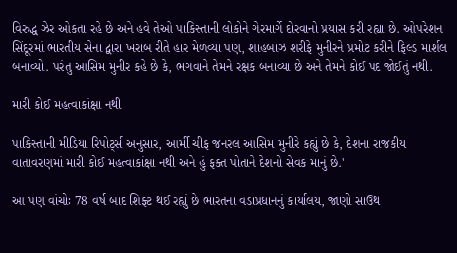વિરુદ્ધ ઝેર ઓકતા રહે છે અને હવે તેઓ પાકિસ્તાની લોકોને ગેરમાર્ગે દોરવાનો પ્રયાસ કરી રહ્યા છે. ઓપરેશન સિંદૂરમાં ભારતીય સેના દ્વારા ખરાબ રીતે હાર મેળવ્યા પણ, શાહબાઝ શરીફે મુનીરને પ્રમોટ કરીને ફિલ્ડ માર્શલ બનાવ્યો. પરંતુ આસિમ મુનીર કહે છે કે, ભગવાને તેમને રક્ષક બનાવ્યા છે અને તેમને કોઈ પદ જોઈતું નથી.

મારી કોઈ મહત્વાકાંક્ષા નથી

પાકિસ્તાની મીડિયા રિપોર્ટ્સ અનુસાર, આર્મી ચીફ જનરલ આસિમ મુનીરે કહ્યું છે કે, દેશના રાજકીય વાતાવરણમાં મારી કોઈ મહત્વાકાંક્ષા નથી અને હું ફક્ત પોતાને દેશનો સેવક માનું છે.'

આ પણ વાંચોઃ 78 વર્ષ બાદ શિફ્ટ થઈ રહ્યું છે ભારતના વડાપ્રધાનનું કાર્યાલય, જાણો સાઉથ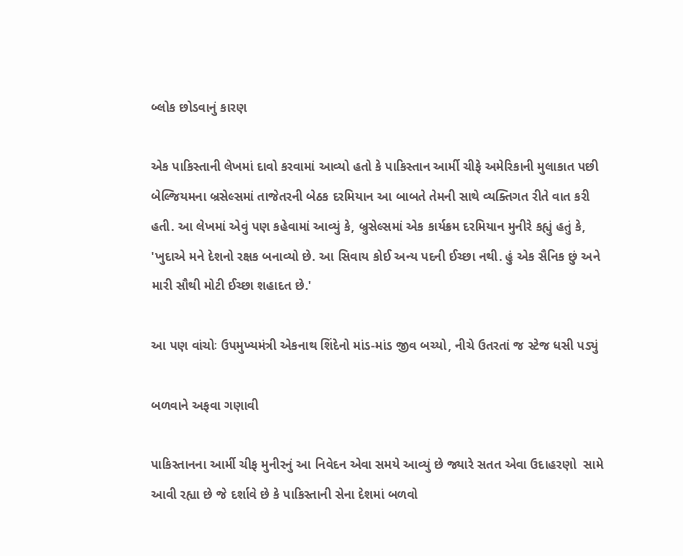બ્લોક છોડવાનું કારણ

એક પાકિસ્તાની લેખમાં દાવો કરવામાં આવ્યો હતો કે પાકિસ્તાન આર્મી ચીફે અમેરિકાની મુલાકાત પછી બેલ્જિયમના બ્રસેલ્સમાં તાજેતરની બેઠક દરમિયાન આ બાબતે તેમની સાથે વ્યક્તિગત રીતે વાત કરી હતી. આ લેખમાં એવું પણ કહેવામાં આવ્યું કે, બ્રુસેલ્સમાં એક કાર્યક્રમ દરમિયાન મુનીરે કહ્યું હતું કે, 'ખુદાએ મને દેશનો રક્ષક બનાવ્યો છે. આ સિવાય કોઈ અન્ય પદની ઈચ્છા નથી. હું એક સૈનિક છું અને મારી સૌથી મોટી ઈચ્છા શહાદત છે.'

આ પણ વાંચોઃ ઉપમુખ્યમંત્રી એકનાથ શિંદેનો માંડ-માંડ જીવ બચ્યો, નીચે ઉતરતાં જ સ્ટેજ ધસી પડ્યું

બળવાને અફવા ગણાવી

પાકિસ્તાનના આર્મી ચીફ મુનીરનું આ નિવેદન એવા સમયે આવ્યું છે જ્યારે સતત એવા ઉદાહરણો  સામે આવી રહ્યા છે જે દર્શાવે છે કે પાકિસ્તાની સેના દેશમાં બળવો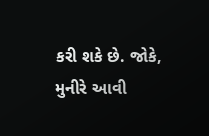કરી શકે છે. જોકે, મુનીરે આવી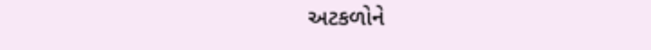અટકળોને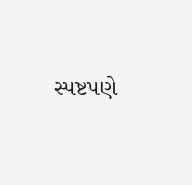સ્પષ્ટપણે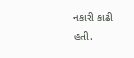નકારી કાઢી હતી.